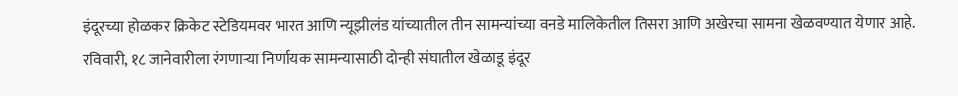इंदूरच्या होळकर क्रिकेट स्टेडियमवर भारत आणि न्यूझीलंड यांच्यातील तीन सामन्यांच्या वनडे मालिकेतील तिसरा आणि अखेरचा सामना खेळवण्यात येणार आहे. रविवारी, १८ जानेवारीला रंगणाऱ्या निर्णायक सामन्यासाठी दोन्ही संघातील खेळाडू इंदूर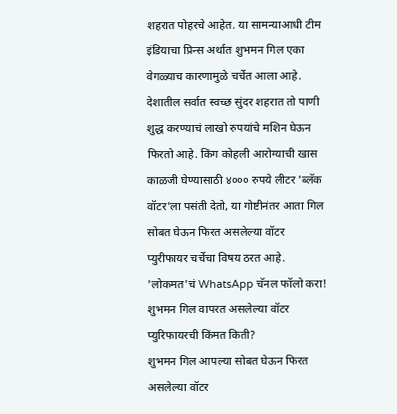शहरात पोहरचे आहेत. या सामन्याआधी टीम इंडियाचा प्रिन्स अर्थात शुभमन गिल एका वेगळ्याच कारणामुळे चर्चेत आला आहे. देशातील सर्वात स्वच्छ सुंदर शहरात तो पाणी शुद्ध करण्याचं लाखो रुपयांचे मशिन घेऊन फिरतो आहे. किंग कोहली आरोग्याची खास काळजी घेण्यासाठी ४००० रुपये लीटर 'ब्लॅक वॉटर'ला पसंती देतो, या गोष्टीनंतर आता गिल सोबत घेऊन फिरत असलेल्या वॉटर प्युरीफायर चर्चेचा विषय ठरत आहे.
'लोकमत'चं WhatsApp चॅनल फॉलो करा!
शुभमन गिल वापरत असलेल्या वॉटर प्युरिफायरची किंमत किती?
शुभमन गिल आपल्या सोबत घेऊन फिरत असलेल्या वॉटर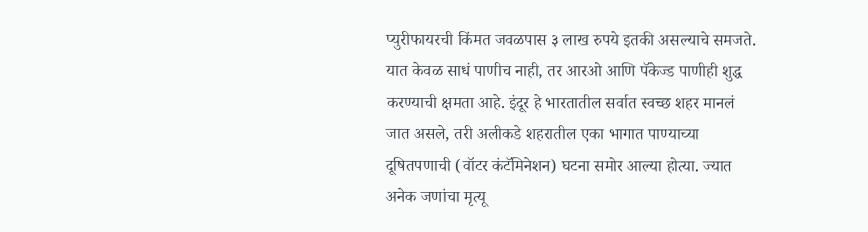प्युरीफायरची किंमत जवळपास ३ लाख रुपये इतकी असल्याचे समजते. यात केवळ साधं पाणीच नाही, तर आरओ आणि पॅकेज्ड पाणीही शुद्ध करण्याची क्षमता आहे. इंदूर हे भारतातील सर्वात स्वच्छ शहर मानलं जात असले, तरी अलीकडे शहरातील एका भागात पाण्याच्या दूषितपणाची (वॉटर कंटॅमिनेशन) घटना समोर आल्या होत्या. ज्यात अनेक जणांचा मृत्यू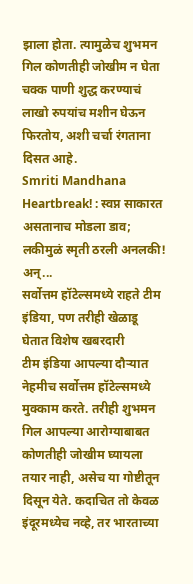झाला होता. त्यामुळेच शुभमन गिल कोणतीही जोखीम न घेता चक्क पाणी शुद्ध करण्याचं लाखो रुपयांच मशीन घेऊन फिरतोय, अशी चर्चा रंगताना दिसत आहे.
Smriti Mandhana Heartbreak! : स्वप्न साकारत असतानाच मोडला डाव; लकीमुळं स्मृती ठरली अनलकी! अन्...
सर्वोत्तम हॉटेल्समध्ये राहते टीम इंडिया, पण तरीही खेळाडू घेतात विशेष खबरदारी
टीम इंडिया आपल्या दौऱ्यात नेहमीच सर्वोत्तम हॉटेल्समध्ये मुक्काम करते. तरीही शुभमन गिल आपल्या आरोग्याबाबत कोणतीही जोखीम घ्यायला तयार नाही, असेच या गोष्टीतून दिसून येते. कदाचित तो केवळ इंदूरमध्येच नव्हे, तर भारताच्या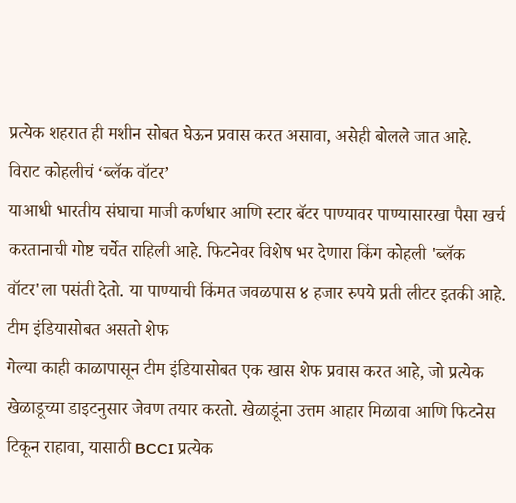प्रत्येक शहरात ही मशीन सोबत घेऊन प्रवास करत असावा, असेही बोलले जात आहे.
विराट कोहलीचं ‘ब्लॅक वॉटर’
याआधी भारतीय संघाचा माजी कर्णधार आणि स्टार बॅटर पाण्यावर पाण्यासारखा पैसा खर्च करतानाची गोष्ट चर्चेत राहिली आहे. फिटनेवर विशेष भर देणारा किंग कोहली 'ब्लॅक वॉटर'ला पसंती देतो. या पाण्याची किंमत जवळपास ४ हजार रुपये प्रती लीटर इतकी आहे.
टीम इंडियासोबत असतो शेफ
गेल्या काही काळापासून टीम इंडियासोबत एक खास शेफ प्रवास करत आहे, जो प्रत्येक खेळाडूच्या डाइटनुसार जेवण तयार करतो. खेळाडूंना उत्तम आहार मिळावा आणि फिटनेस टिकून राहावा, यासाठी BCCI प्रत्येक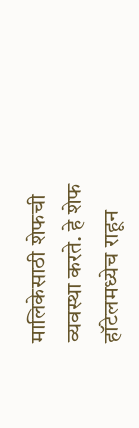मालिकेसाठी शेफची व्यवस्था करते. हे शेफ हॉटेलमध्येच राहून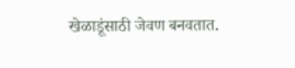खेळाडूंसाठी जेवण बनवतात.